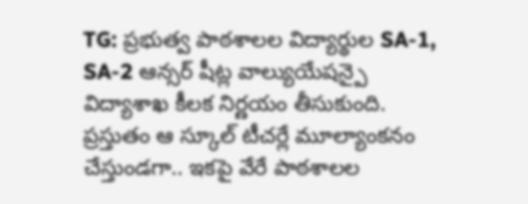TG: ప్రభుత్వ పాఠశాలల విద్యార్థుల SA-1, SA-2 ఆన్సర్ షీట్ల వాల్యుయేషన్పై విద్యాశాఖ కీలక నిర్ణయం తీసుకుంది. ప్రస్తుతం ఆ స్కూల్ టీచర్లే మూల్యాంకనం చేస్తుండగా.. ఇకపై వేరే పాఠశాలల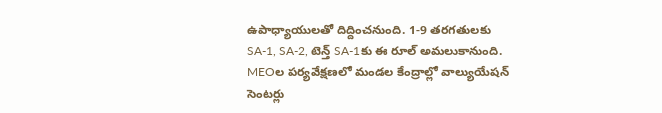ఉపాధ్యాయులతో దిద్దించనుంది. 1-9 తరగతులకు SA-1, SA-2, టెన్త్ SA-1కు ఈ రూల్ అమలుకానుంది. MEOల పర్యవేక్షణలో మండల కేంద్రాల్లో వాల్యుయేషన్ సెంటర్లు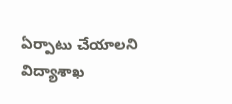ఏర్పాటు చేయాలని విద్యాశాఖ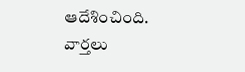ఆదేశించింది.
వార్తలు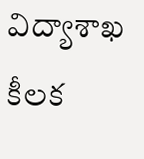విద్యాశాఖ కీలక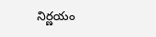నిర్ణయం